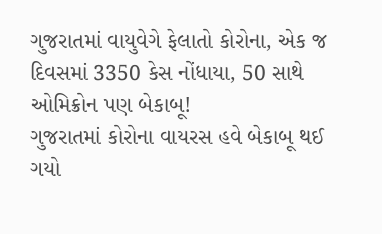ગુજરાતમાં વાયુવેગે ફેલાતો કોરોના, એક જ દિવસમાં 3350 કેસ નોંધાયા, 50 સાથે ઓમિક્રોન પણ બેકાબૂ!
ગુજરાતમાં કોરોના વાયરસ હવે બેકાબૂ થઈ ગયો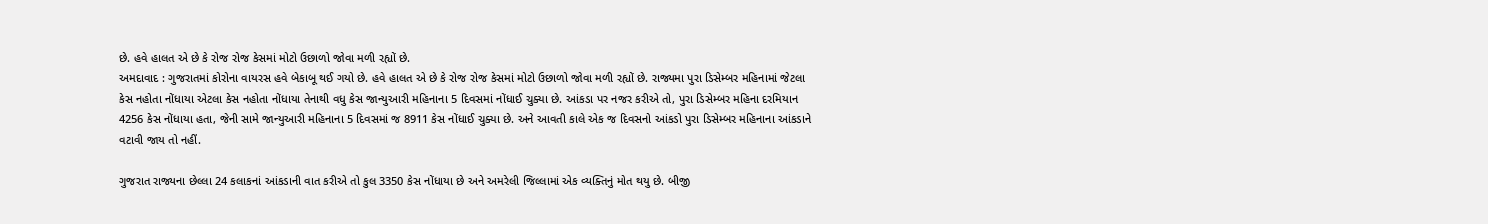છે. હવે હાલત એ છે કે રોજ રોજ કેસમાં મોટો ઉછાળો જોવા મળી રહ્યોં છે.
અમદાવાદ : ગુજરાતમાં કોરોના વાયરસ હવે બેકાબૂ થઈ ગયો છે. હવે હાલત એ છે કે રોજ રોજ કેસમાં મોટો ઉછાળો જોવા મળી રહ્યોં છે. રાજ્યમા પુરા ડિસેમ્બર મહિનામાં જેટલા કેસ નહોતા નોંધાયા એટલા કેસ નહોતા નોંધાયા તેનાથી વધુ કેસ જાન્યુઆરી મહિનાના 5 દિવસમાં નોંધાઈ ચુક્યા છે. આંકડા પર નજર કરીએ તો, પુરા ડિસેમ્બર મહિના દરમિયાન 4256 કેસ નોંધાયા હતા, જેની સામે જાન્યુઆરી મહિનાના 5 દિવસમાં જ 8911 કેસ નોંધાઈ ચુક્યા છે. અને આવતી કાલે એક જ દિવસનો આંકડો પુરા ડિસેમ્બર મહિનાના આંકડાને વટાવી જાય તો નહીં.

ગુજરાત રાજ્યના છેલ્લા 24 કલાકનાં આંકડાની વાત કરીએ તો કુલ 3350 કેસ નોંધાયા છે અને અમરેલી જિલ્લામાં એક વ્યક્તિનું મોત થયુ છે. બીજી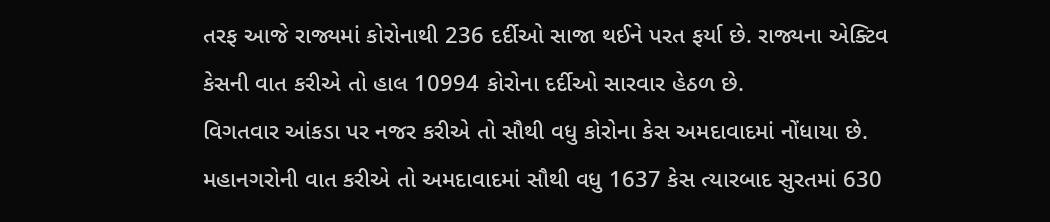તરફ આજે રાજ્યમાં કોરોનાથી 236 દર્દીઓ સાજા થઈને પરત ફર્યા છે. રાજ્યના એક્ટિવ કેસની વાત કરીએ તો હાલ 10994 કોરોના દર્દીઓ સારવાર હેઠળ છે.
વિગતવાર આંકડા પર નજર કરીએ તો સૌથી વધુ કોરોના કેસ અમદાવાદમાં નોંધાયા છે. મહાનગરોની વાત કરીએ તો અમદાવાદમાં સૌથી વધુ 1637 કેસ ત્યારબાદ સુરતમાં 630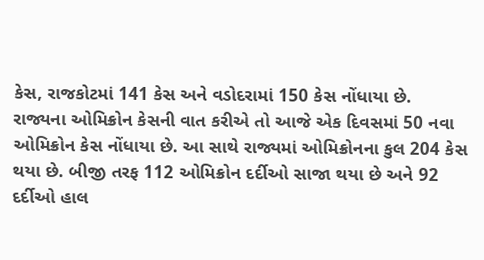કેસ, રાજકોટમાં 141 કેસ અને વડોદરામાં 150 કેસ નોંધાયા છે.
રાજ્યના ઓમિક્રોન કેસની વાત કરીએ તો આજે એક દિવસમાં 50 નવા ઓમિક્રોન કેસ નોંધાયા છે. આ સાથે રાજ્યમાં ઓમિક્રોનના કુલ 204 કેસ થયા છે. બીજી તરફ 112 ઓમિક્રોન દર્દીઓ સાજા થયા છે અને 92 દર્દીઓ હાલ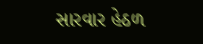સારવાર હેઠળ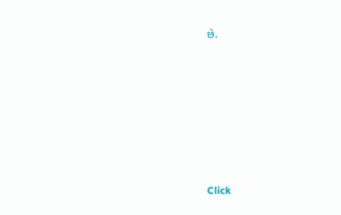છે.












Click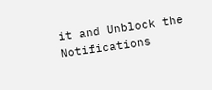it and Unblock the Notifications